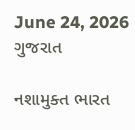June 24, 2026
ગુજરાત

નશામુક્ત ભારત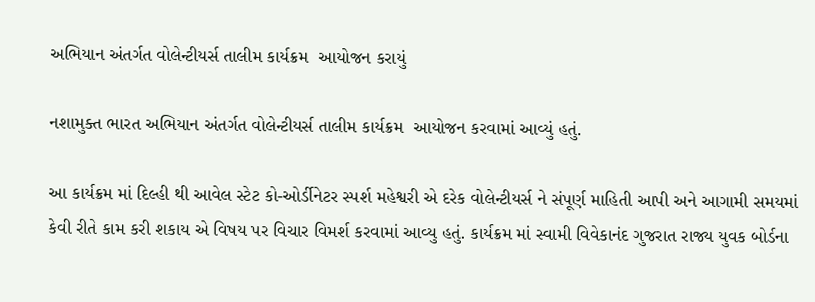અભિયાન અંતર્ગત વોલેન્ટીયર્સ તાલીમ કાર્યક્રમ  આયોજન કરાયું

નશામુક્ત ભારત અભિયાન અંતર્ગત વોલેન્ટીયર્સ તાલીમ કાર્યક્રમ  આયોજન કરવામાં આવ્યું હતું.

આ કાર્યક્રમ માં દિલ્હી થી આવેલ સ્ટેટ કો-ઓર્ડીનેટર સ્પર્શ મહેશ્વરી એ દરેક વોલેન્ટીયર્સ ને સંપૂર્ણ માહિતી આપી અને આગામી સમયમાં કેવી રીતે કામ કરી શકાય એ વિષય પર વિચાર વિમર્શ કરવામાં આવ્યુ હતું. કાર્યક્રમ માં સ્વામી વિવેકાનંદ ગુજરાત રાજ્ય યુવક બોર્ડના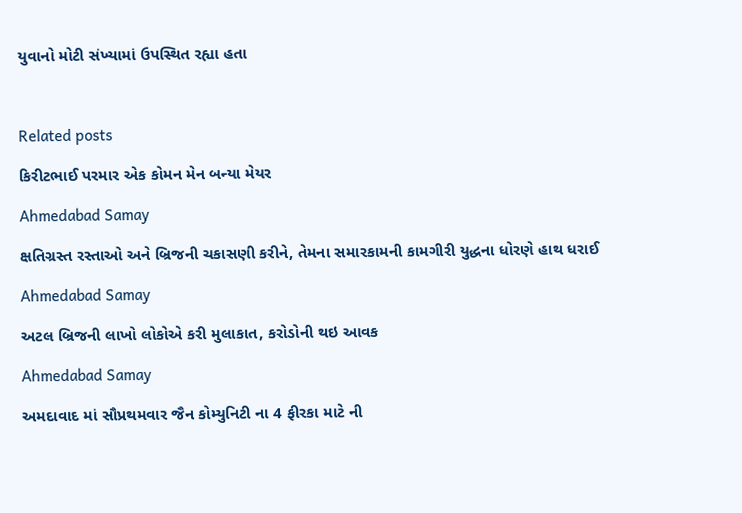યુવાનો મોટી સંખ્યામાં ઉપસ્થિત રહ્યા હતા



Related posts

કિરીટભાઈ પરમાર એક કોમન મેન બન્યા મેયર

Ahmedabad Samay

ક્ષતિગ્રસ્ત રસ્તાઓ અને બ્રિજની ચકાસણી કરીને, તેમના સમારકામની કામગીરી યુદ્ધના ધોરણે હાથ ધરાઈ

Ahmedabad Samay

અટલ બ્રિજની લાખો લોકોએ કરી મુલાકાત, કરોડોની થઇ આવક

Ahmedabad Samay

અમદાવાદ માં સૌપ્રથમવાર જૈન કોમ્યુનિટી ના 4 ફીરકા માટે ની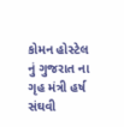કોમન હોસ્ટેલ નું ગુજરાત ના ગૃહ મંત્રી હર્ષ સંઘવી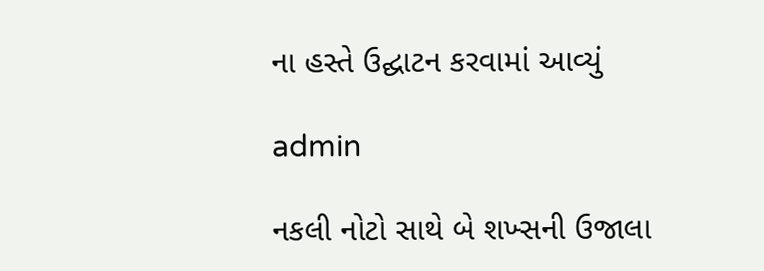ના હસ્તે ઉદ્ઘાટન કરવામાં આવ્યું

admin

નકલી નોટો સાથે બે શખ્સની ઉજાલા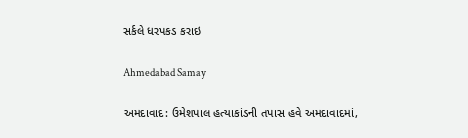સર્કલે ધરપકડ કરાઇ

Ahmedabad Samay

અમદાવાદ: ઉમેશપાલ હત્યાકાંડની તપાસ હવે અમદાવાદમાં,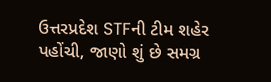ઉત્તરપ્રદેશ STFની ટીમ શહેર પહોંચી, જાણો શું છે સમગ્ર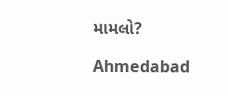મામલો?

Ahmedabad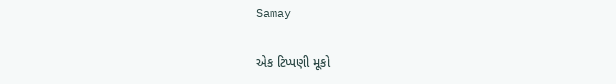Samay

એક ટિપ્પણી મૂકો